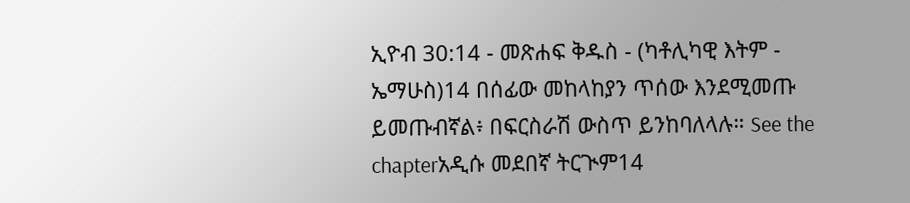ኢዮብ 30:14 - መጽሐፍ ቅዱስ - (ካቶሊካዊ እትም - ኤማሁስ)14 በሰፊው መከላከያን ጥሰው እንደሚመጡ ይመጡብኛል፥ በፍርስራሽ ውስጥ ይንከባለላሉ። See the chapterአዲሱ መደበኛ ትርጒም14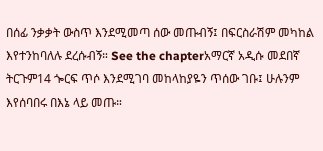በሰፊ ንቃቃት ውስጥ እንደሚመጣ ሰው መጡብኝ፤ በፍርስራሽም መካከል እየተንከባለሉ ደረሱብኝ። See the chapterአማርኛ አዲሱ መደበኛ ትርጉም14 ጐርፍ ጥሶ እንደሚገባ መከላከያዬን ጥሰው ገቡ፤ ሁሉንም እየሰባበሩ በእኔ ላይ መጡ።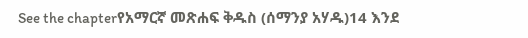See the chapterየአማርኛ መጽሐፍ ቅዱስ (ሰማንያ አሃዱ)14 እንደ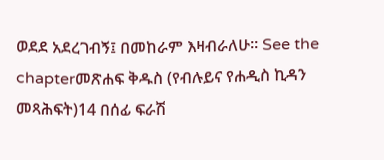ወደደ አደረገብኝ፤ በመከራም እዛብራለሁ። See the chapterመጽሐፍ ቅዱስ (የብሉይና የሐዲስ ኪዳን መጻሕፍት)14 በሰፊ ፍራሽ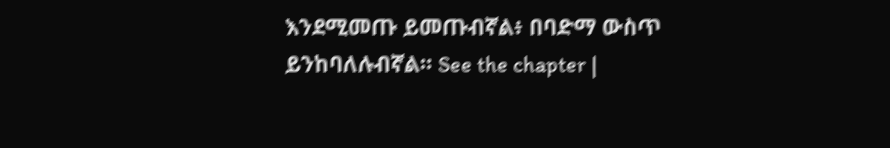እንደሚመጡ ይመጡብኛል፥ በባድማ ውስጥ ይንከባለሉብኛል። See the chapter |